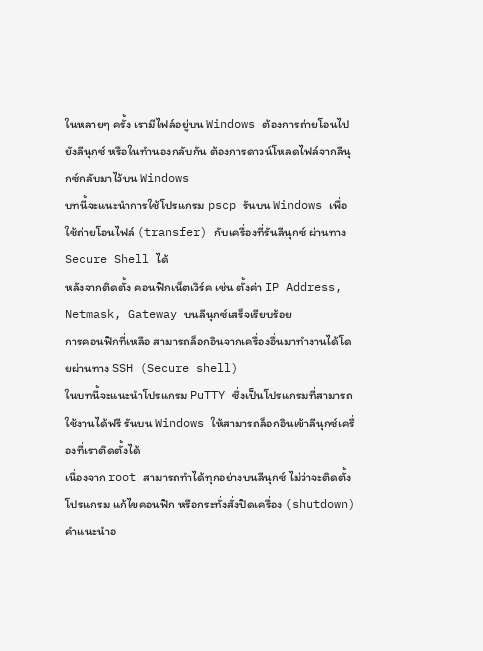ในหลายๆ ครั้ง เรามีไฟล์อยู่บน Windows ต้องการถ่ายโอนไปยังลีนุกซ์ หรือในทำนองกลับกัน ต้องการดาวน์โหลดไฟล์จากลีนุกซ์กลับมาไว้บน Windows
บทนี้จะแนะนำการใช้โปรแกรม pscp รันบน Windows เพื่อใช้ถ่ายโอนไฟล์ (transfer) กับเครื่องที่รันลีนุกซ์ ผ่านทาง Secure Shell ได้
หลังจากติดตั้ง คอนฟิกเน็ตเวิร์ค เช่น ตั้งค่า IP Address, Netmask, Gateway บนลีนุกซ์เสร็จเรียบร้อย
การคอนฟิกที่เหลือ สามารถล็อกอินจากเครื่องอื่นมาทำงานได้โดยผ่านทาง SSH (Secure shell)
ในบทนี้จะแนะนำโปรแกรม PuTTY ซึ่งเป็นโปรแกรมที่สามารถใช้งานได้ฟรี รันบน Windows ให้สามารถล็อกอินเข้าลีนุกซ์เครื่องที่เราติดตั้งได้
เนื่องจาก root สามารถทำได้ทุกอย่างบนลีนุกซ์ ไม่ว่าจะติดตั้งโปรแกรม แก้ไขคอนฟิก หรือกระทั่งสั่งปิดเครื่อง (shutdown)
คำแนะนำอ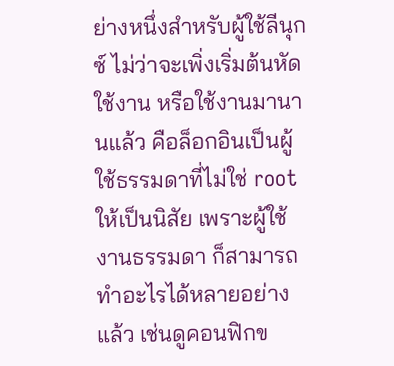ย่างหนึ่งสำหรับผู้ใช้ลีนุกซ์ ไม่ว่าจะเพิ่งเริ่มต้นหัดใช้งาน หรือใช้งานมานานแล้ว คือล็อกอินเป็นผู้ใช้ธรรมดาที่ไม่ใช่ root ให้เป็นนิสัย เพราะผู้ใช้งานธรรมดา ก็สามารถทำอะไรได้หลายอย่างแล้ว เช่นดูคอนฟิกข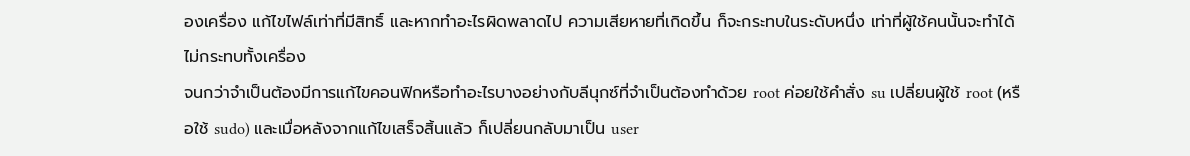องเครื่อง แก้ไขไฟล์เท่าที่มีสิทธิ์ และหากทำอะไรผิดพลาดไป ความเสียหายที่เกิดขึ้น ก็จะกระทบในระดับหนึ่ง เท่าที่ผู้ใช้คนนั้นจะทำได้ ไม่กระทบทั้งเครื่อง
จนกว่าจำเป็นต้องมีการแก้ไขคอนฟิกหรือทำอะไรบางอย่างกับลีนุกซ์ที่จำเป็นต้องทำด้วย root ค่อยใช้คำสั่ง su เปลี่ยนผู้ใช้ root (หรือใช้ sudo) และเมื่อหลังจากแก้ไขเสร็จสิ้นแล้ว ก็เปลี่ยนกลับมาเป็น user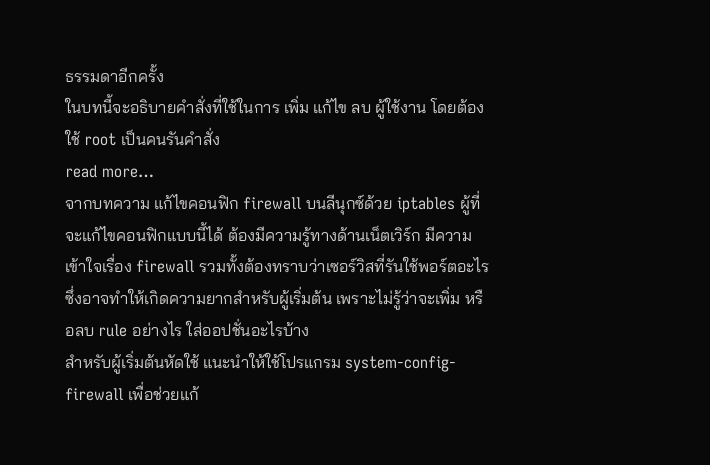ธรรมดาอีกครั้ง
ในบทนี้จะอธิบายคำสั่งที่ใช้ในการ เพิ่ม แก้ไข ลบ ผู้ใช้งาน โดยต้องใช้ root เป็นคนรันคำสั่ง
read more…
จากบทความ แก้ไขคอนฟิก firewall บนลีนุกซ์ด้วย iptables ผู้ที่จะแก้ไขคอนฟิกแบบนี้ได้ ต้องมีความรู้ทางด้านเน็ตเวิร์ก มีความเข้าใจเรื่อง firewall รวมทั้งต้องทราบว่าเซอร์วิสที่รันใช้พอร์ตอะไร
ซึ่งอาจทำให้เกิดความยากสำหรับผู้เริ่มต้น เพราะไม่รู้ว่าจะเพิ่ม หรือลบ rule อย่างไร ใส่ออปชั่นอะไรบ้าง
สำหรับผู้เริ่มต้นหัดใช้ แนะนำให้ใช้โปรแกรม system-config-firewall เพื่อช่วยแก้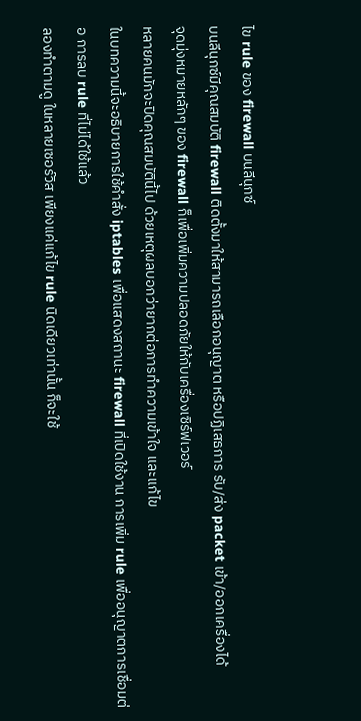ไข rule ของ firewall บนลีนุกซ์
บนลีนุกซ์มีคุณสมบัติ firewall ติดตั้งมาให้สามารถเลือกอนุญาต หรือปฏิเสธการ รับ/ส่ง packet เข้า/ออกเครื่องได้
จุดมุ่งหมายหลักๆ ของ firewall ก็เพื่อเพิ่มความปลอดภัยให้กับเครื่องเซิร์ฟเวอร์
หลายคนมักจะปิดคุณสมบัตินี้ไป ด้วยเหตุผลบอกว่ายากต่อการทำความเข้าใจ และแก้ไข
ในบทความนี้จะอธิบายการใช้คำสั่ง iptables เพื่อแสดงสถานะ firewall ที่เปิดใช้งาน การเพิ่ม rule เพื่ออนุญาตการเชื่อมต่อ การลบ rule ที่ไม่ได้ใช้แล้ว
ลองทำตามดู ในหลายเซอร์วิส เพียงแค่แก้ไข rule นิดเดียวเท่านั้น ก็จะใช้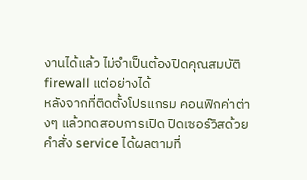งานได้แล้ว ไม่จำเป็นต้องปิดคุณสมบัติ firewall แต่อย่างได้
หลังจากที่ติดตั้งโปรแกรม คอนฟิกค่าต่างๆ แล้วทดสอบการเปิด ปิดเซอร์วิสด้วยคำสั่ง service ได้ผลตามที่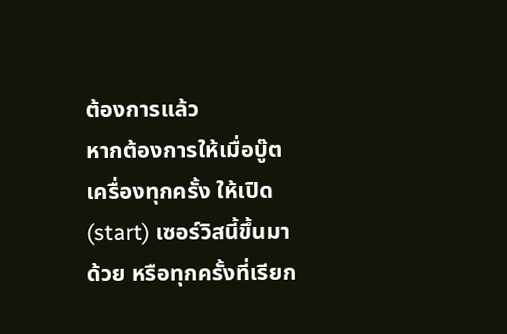ต้องการแล้ว
หากต้องการให้เมื่อบู๊ตเครื่องทุกครั้ง ให้เปิด (start) เซอร์วิสนี้ขึ้นมาด้วย หรือทุกครั้งที่เรียก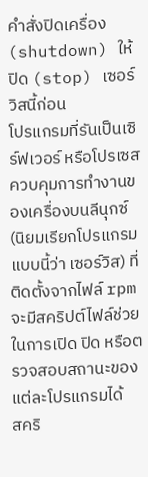คำสั่งปิดเครื่อง (shutdown) ให้ปิด (stop) เซอร์วิสนี้ก่อน
โปรแกรมที่รันเป็นเซิร์ฟเวอร์ หรือโปรเซสควบคุมการทำงานของเครื่องบนลีนุกซ์ (นิยมเรียกโปรแกรมแบบนี้ว่า เซอร์วิส) ที่ติดตั้งจากไฟล์ rpm จะมีสคริปต์ไฟล์ช่วยในการเปิด ปิด หรือตรวจสอบสถานะของแต่ละโปรแกรมได้
สคริ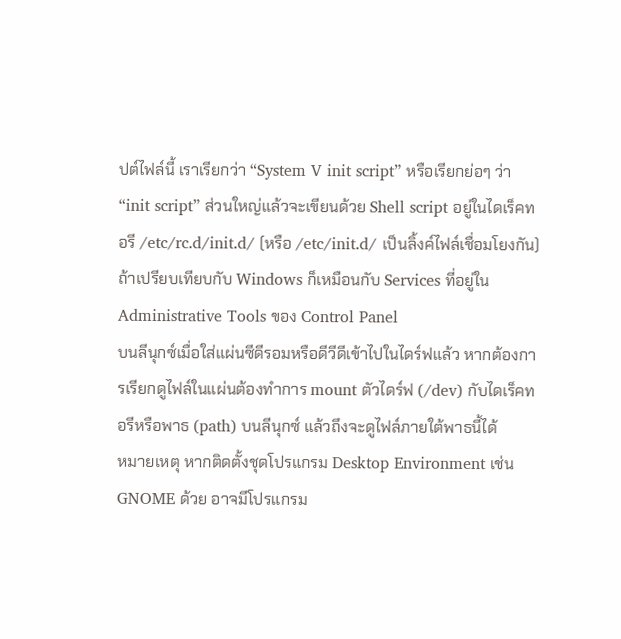ปต์ไฟล์นี้ เราเรียกว่า “System V init script” หรือเรียกย่อๆ ว่า “init script” ส่วนใหญ่แล้วจะเขียนด้วย Shell script อยู่ในไดเร็คทอรี /etc/rc.d/init.d/ (หรือ /etc/init.d/ เป็นลิ้งค์ไฟล์เชื่อมโยงกัน)
ถ้าเปรียบเทียบกับ Windows ก็เหมือนกับ Services ที่อยู่ใน Administrative Tools ของ Control Panel
บนลีนุกซ์เมื่อใส่แผ่นซีดีรอมหรือดีวีดีเข้าไปในไดร์ฟแล้ว หากต้องการเรียกดูไฟล์ในแผ่นต้องทำการ mount ตัวไดร์ฟ (/dev) กับไดเร็คทอรีหรือพาธ (path) บนลีนุกซ์ แล้วถึงจะดูไฟล์ภายใต้พาธนี้ได้
หมายเหตุ หากติดตั้งชุดโปรแกรม Desktop Environment เช่น GNOME ด้วย อาจมีโปรแกรม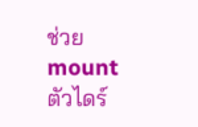ช่วย mount ตัวไดร์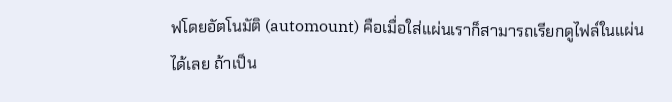ฟโดยอัตโนมัติ (automount) คือเมื่อใส่แผ่นเราก็สามารถเรียกดูไฟล์ในแผ่นได้เลย ถ้าเป็น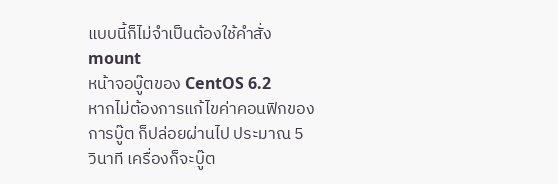แบบนี้ก็ไม่จำเป็นต้องใช้คำสั่ง mount
หน้าจอบู๊ตของ CentOS 6.2
หากไม่ต้องการแก้ไขค่าคอนฟิกของการบู๊ต ก็ปล่อยผ่านไป ประมาณ 5 วินาที เครื่องก็จะบู๊ต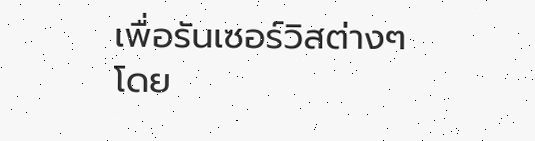เพื่อรันเซอร์วิสต่างๆ โดย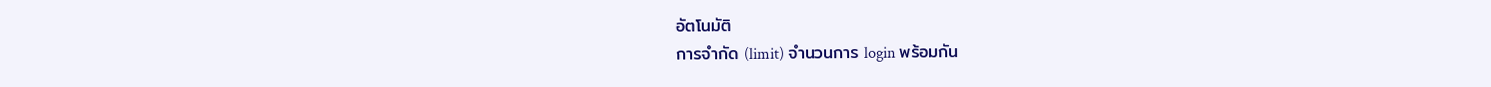อัตโนมัติ
การจำกัด (limit) จำนวนการ login พร้อมกัน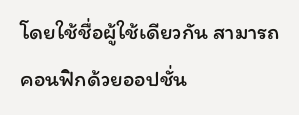โดยใช้ชื่อผู้ใช้เดียวกัน สามารถคอนฟิกด้วยออปชั่น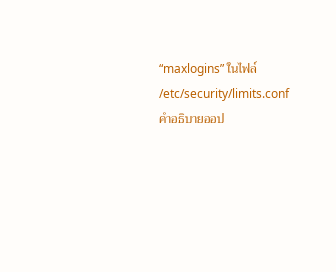“maxlogins” ในไฟล์ /etc/security/limits.conf
คำอธิบายออป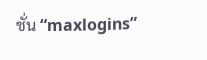ชั่น “maxlogins”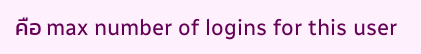คือ max number of logins for this user